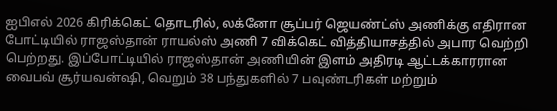ஐபிஎல் 2026 கிரிக்கெட் தொடரில், லக்னோ சூப்பர் ஜெயண்ட்ஸ் அணிக்கு எதிரான போட்டியில் ராஜஸ்தான் ராயல்ஸ் அணி 7 விக்கெட் வித்தியாசத்தில் அபார வெற்றி பெற்றது. இப்போட்டியில் ராஜஸ்தான் அணியின் இளம் அதிரடி ஆட்டக்காரரான வைபவ் சூர்யவன்ஷி, வெறும் 38 பந்துகளில் 7 பவுண்டரிகள் மற்றும்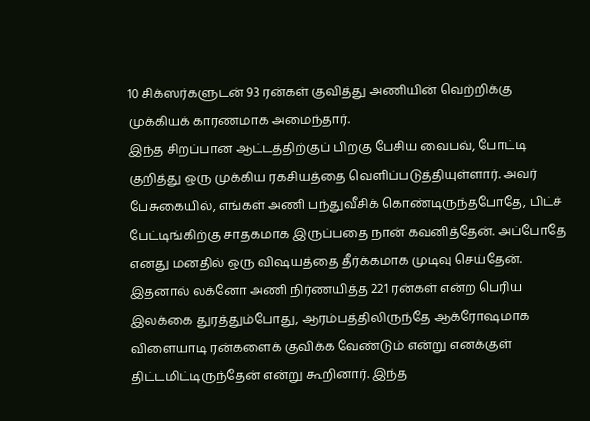10 சிக்ஸர்களுடன் 93 ரன்கள் குவித்து அணியின் வெற்றிக்கு முக்கியக் காரணமாக அமைந்தார்.
இந்த சிறப்பான ஆட்டத்திற்குப் பிறகு பேசிய வைபவ், போட்டி குறித்து ஒரு முக்கிய ரகசியத்தை வெளிப்படுத்தியுள்ளார். அவர் பேசுகையில், எங்கள் அணி பந்துவீசிக் கொண்டிருந்தபோதே, பிட்ச் பேட்டிங்கிற்கு சாதகமாக இருப்பதை நான் கவனித்தேன். அப்போதே எனது மனதில் ஒரு விஷயத்தை தீர்க்கமாக முடிவு செய்தேன்.
இதனால் லக்னோ அணி நிர்ணயித்த 221 ரன்கள் என்ற பெரிய இலக்கை துரத்தும்போது, ஆரம்பத்திலிருந்தே ஆக்ரோஷமாக விளையாடி ரன்களைக் குவிக்க வேண்டும் என்று எனக்குள் திட்டமிட்டிருந்தேன் என்று கூறினார். இந்த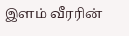இளம் வீரரின்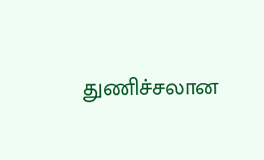துணிச்சலான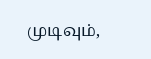முடிவும்,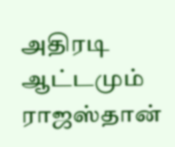அதிரடி ஆட்டமும் ராஜஸ்தான்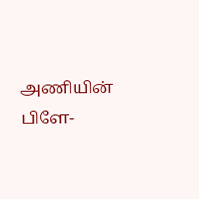அணியின் பிளே-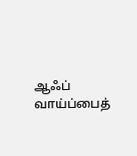ஆஃப் வாய்ப்பைத்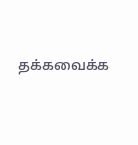தக்கவைக்க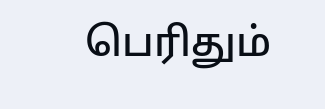பெரிதும்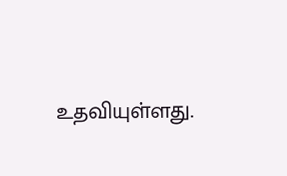உதவியுள்ளது.